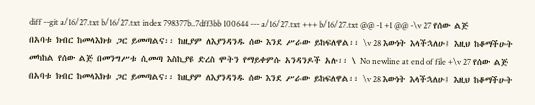diff --git a/16/27.txt b/16/27.txt index 798377b..7dff3bb 100644 --- a/16/27.txt +++ b/16/27.txt @@ -1 +1 @@ -\v 27 የሰው ልጅ በአባቱ ክብር ከመላእክቱ ጋር ይመጣልና፡፡ ከዚያም ለእያንዳንዱ ሰው እንደ ሥራው ይከፍለዋል፡፡ \v 28 እውነት እላችኋለሁ፤ እዚህ ከቆማችሁት መካከል የሰው ልጅ በመንግሥቱ ሲመጣ እስኪያዩ ድረስ ሞትን የማይቀምሱ አንዳንዶች አሉ፡፡ \ No newline at end of file +\v 27 የሰው ልጅ በአባቱ ክብር ከመላእክቱ ጋር ይመጣልና፡፡ ከዚያም ለእያንዳንዱ ሰው እንደ ሥራው ይከፍለዋል፡፡ \v 28 እውነት እላችኋለሁ፤ እዚህ ከቆማችሁት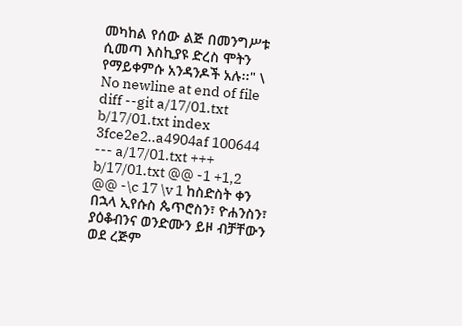መካከል የሰው ልጅ በመንግሥቱ ሲመጣ እስኪያዩ ድረስ ሞትን የማይቀምሱ አንዳንዶች አሉ፡፡" \ No newline at end of file diff --git a/17/01.txt b/17/01.txt index 3fce2e2..a4904af 100644 --- a/17/01.txt +++ b/17/01.txt @@ -1 +1,2 @@ -\c 17 \v 1 ከስድስት ቀን በኋላ ኢየሱስ ጴጥሮስን፣ ዮሐንስን፣ ያዕቆብንና ወንድሙን ይዞ ብቻቸውን ወደ ረጅም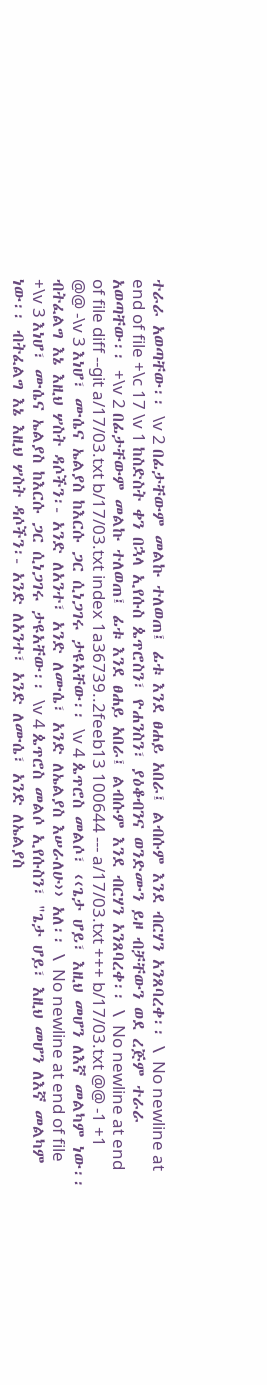ተራራ አወጣቸው፡፡ \v 2 በፊታቸውም መልኩ ተለወጠ፤ ፊቱ እንደ ፀሐይ አበራ፤ ልብሱም እንደ ብርሃን አንጸባረቀ፡፡ \ No newline at end of file +\c 17 \v 1 ከስድስት ቀን በኋላ ኢየሱስ ጴጥሮስን፣ ዮሐንስን፣ ያዕቆብንና ወንድሙን ይዞ ብቻቸውን ወደ ረጅም ተራራ አወጣቸው፡፡ +\v 2 በፊታቸውም መልኩ ተለወጠ፤ ፊቱ እንደ ፀሐይ አበራ፤ ልብሱም እንደ ብርሃን አንጸባረቀ፡፡ \ No newline at end of file diff --git a/17/03.txt b/17/03.txt index 1a36739..2feeb13 100644 --- a/17/03.txt +++ b/17/03.txt @@ -1 +1 @@ -\v 3 እነሆ፣ ሙሴና ኤልያስ ከእርሱ ጋር ሲነጋገሩ ታዩአቸው፡፡ \v 4 ጴጥሮስ መልሶ፣ ‹‹ጌታ ሆይ፣ እዚህ መሆን ለእኛ መልካም ነው፡፡ ብትፈልግ እኔ እዚህ ሦስት ዳሶችን፡- አንድ ለአንተ፣ አንድ ለሙሴ፣ አንድ ለኤልያስ እሠራለሁ›› አለ፡፡ \ No newline at end of file +\v 3 እነሆ፣ ሙሴና ኤልያስ ከእርሱ ጋር ሲነጋገሩ ታዩአቸው፡፡ \v 4 ጴጥሮስ መልሶ ኢየሱስን፣ "ጌታ ሆይ፣ እዚህ መሆን ለእኛ መልካም ነው፡፡ ብትፈልግ እኔ እዚህ ሦስት ዳሶችን፡- አንድ ለአንተ፣ አንድ ለሙሴ፣ አንድ ለኤልያስ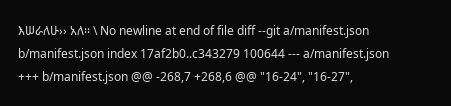እሠራለሁ›› አለ፡፡ \ No newline at end of file diff --git a/manifest.json b/manifest.json index 17af2b0..c343279 100644 --- a/manifest.json +++ b/manifest.json @@ -268,7 +268,6 @@ "16-24", "16-27",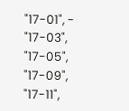"17-01", - "17-03", "17-05", "17-09", "17-11",